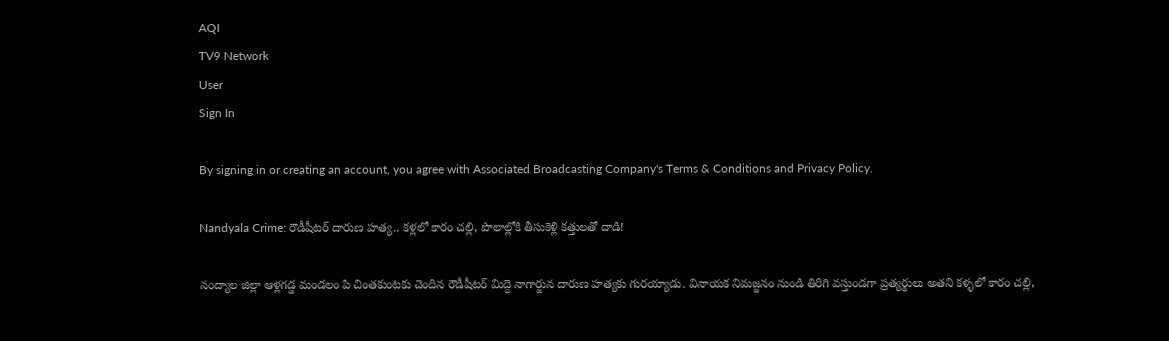AQI
TV9 Network
User
Sign In

By signing in or creating an account, you agree with Associated Broadcasting Company's Terms & Conditions and Privacy Policy.

Nandyala Crime: రౌడీషీటర్ దారుణ హత్య.. కళ్లలో కారం చల్లి, పొలాల్లోకి తీసుకెళ్లి కత్తులతో దాడి!

నంద్యాల జిల్లా ఆళ్లగడ్డ మండలం పి చింతకుంటకు చెందిన రౌడీషీటర్ మిద్దె నాగార్జున దారుణ హత్యకు గురయ్యాడు. వినాయక నిమజ్జనం నుండి తిరిగి వస్తుండగా ప్రత్యర్థులు అతని కళ్ళలో కారం చల్లి,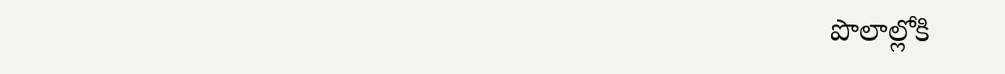పొలాల్లోకి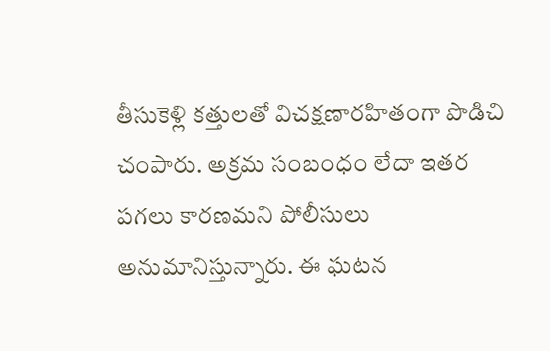తీసుకెళ్లి కత్తులతో విచక్షణారహితంగా పొడిచి చంపారు. అక్రమ సంబంధం లేదా ఇతర పగలు కారణమని పోలీసులు అనుమానిస్తున్నారు. ఈ ఘటన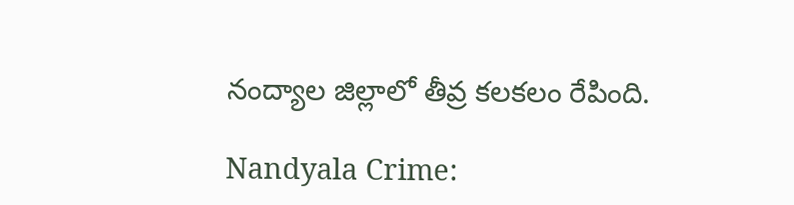నంద్యాల జిల్లాలో తీవ్ర కలకలం రేపింది.

Nandyala Crime: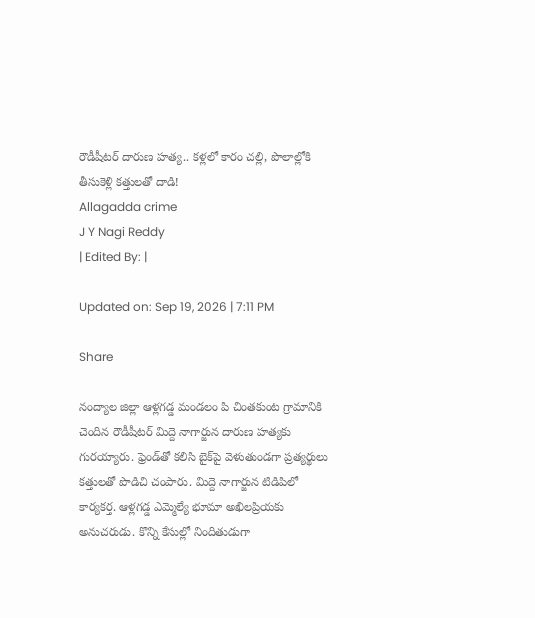రౌడీషీటర్ దారుణ హత్య.. కళ్లలో కారం చల్లి, పొలాల్లోకి తీసుకెళ్లి కత్తులతో దాడి!
Allagadda crime
J Y Nagi Reddy
| Edited By: |

Updated on: Sep 19, 2026 | 7:11 PM

Share

నంద్యాల జిల్లా ఆళ్లగడ్డ మండలం పి చింతకుంట గ్రామానికి చెందిన రౌడీషీటర్ మిద్దె నాగార్జున దారుణ హత్యకు గురయ్యారు. ఫ్రెండ్‌తో కలిసి బైక్‌పై వెళుతుండగా ప్రత్యర్థులు కత్తులతో పొడిచి చంపారు. మిద్దె నాగార్జున టిడిపిలో కార్యకర్త. ఆళ్లగడ్డ ఎమ్మెల్యే భూమా అఖిలప్రియకు అనుచరుడు. కొన్ని కేసుల్లో నిందితుడుగా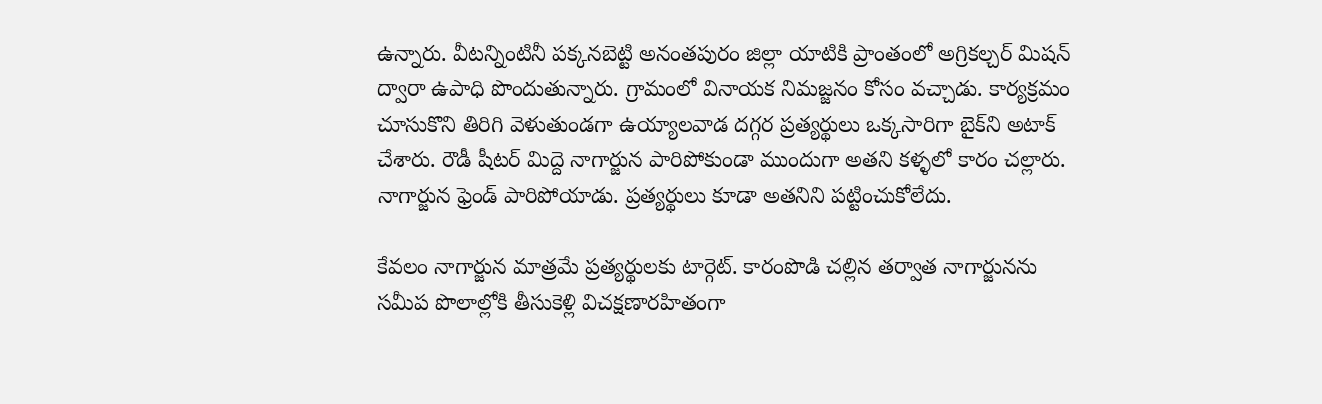ఉన్నారు. వీటన్నింటినీ పక్కనబెట్టి అనంతపురం జిల్లా యాటికి ప్రాంతంలో అగ్రికల్చర్ మిషన్ ద్వారా ఉపాధి పొందుతున్నారు. గ్రామంలో వినాయక నిమజ్జనం కోసం వచ్చాడు. కార్యక్రమం చూసుకొని తిరిగి వెళుతుండగా ఉయ్యాలవాడ దగ్గర ప్రత్యర్థులు ఒక్కసారిగా బైక్‌ని అటాక్ చేశారు. రౌడీ షీటర్ మిద్దె నాగార్జున పారిపోకుండా ముందుగా అతని కళ్ళలో కారం చల్లారు. నాగార్జున ఫ్రెండ్ పారిపోయాడు. ప్రత్యర్థులు కూడా అతనిని పట్టించుకోలేదు.

కేవలం నాగార్జున మాత్రమే ప్రత్యర్థులకు టార్గెట్. కారంపొడి చల్లిన తర్వాత నాగార్జునను సమీప పొలాల్లోకి తీసుకెళ్లి విచక్షణారహితంగా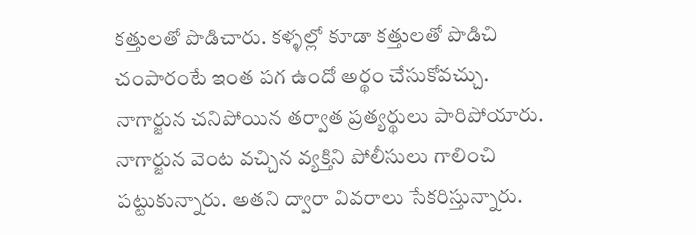కత్తులతో పొడిచారు. కళ్ళల్లో కూడా కత్తులతో పొడిచి చంపారంటే ఇంత పగ ఉందో అర్థం చేసుకోవచ్చు. నాగార్జున చనిపోయిన తర్వాత ప్రత్యర్థులు పారిపోయారు. నాగార్జున వెంట వచ్చిన వ్యక్తిని పోలీసులు గాలించి పట్టుకున్నారు. అతని ద్వారా వివరాలు సేకరిస్తున్నారు.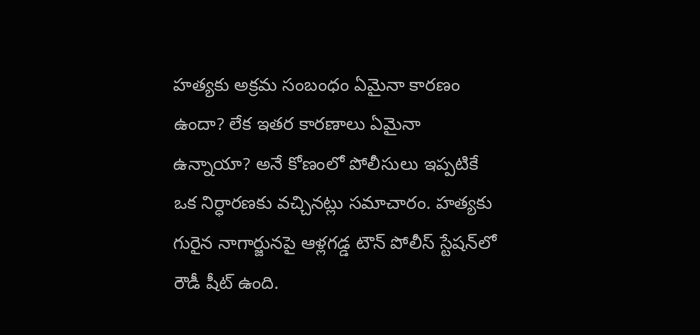హత్యకు అక్రమ సంబంధం ఏమైనా కారణం ఉందా? లేక ఇతర కారణాలు ఏమైనా ఉన్నాయా? అనే కోణంలో పోలీసులు ఇప్పటికే ఒక నిర్ధారణకు వచ్చినట్లు సమాచారం. హత్యకు గురైన నాగార్జునపై ఆళ్లగడ్డ టౌన్ పోలీస్ స్టేషన్‌లో రౌడీ షీట్ ఉంది.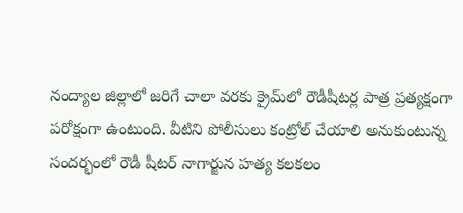నంద్యాల జిల్లాలో జరిగే చాలా వరకు క్రైమ్‌లో రౌడీషీటర్ల పాత్ర ప్రత్యక్షంగా పరోక్షంగా ఉంటుంది. వీటిని పోలీసులు కంట్రోల్ చేయాలి అనుకుంటున్న సందర్భంలో రౌడీ షీటర్ నాగార్జున హత్య కలకలం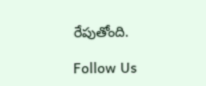రేపుతోంది.

Follow Us